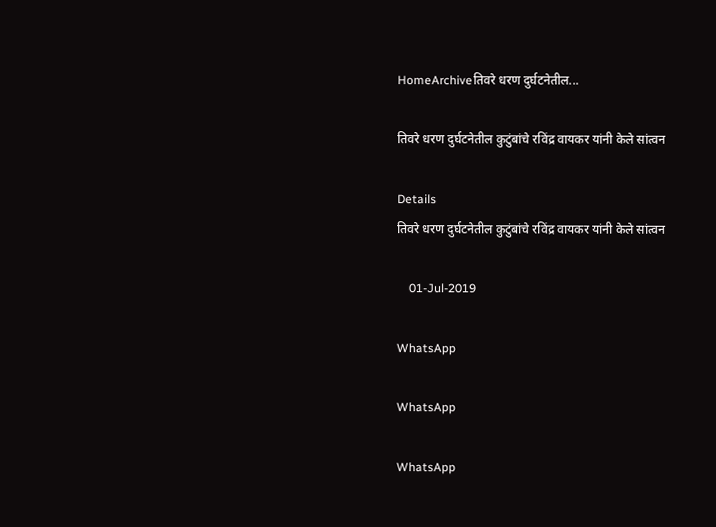HomeArchiveतिवरे धरण दुर्घटनेतील...

तिवरे धरण दुर्घटनेतील कुटुंबांचे रविंद्र वायकर यांनी केले सांत्वन

Details
तिवरे धरण दुर्घटनेतील कुटुंबांचे रविंद्र वायकर यांनी केले सांत्वन

    01-Jul-2019

WhatsApp

WhatsApp

WhatsApp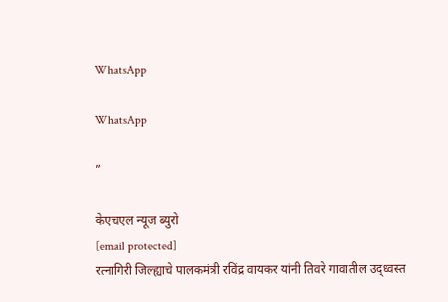WhatsApp

WhatsApp

”

केएचएल न्यूज ब्युरो
[email protected]
रत्नागिरी जिल्ह्याचे पालकमंत्री रविंद्र वायकर यांनी तिवरे गावातील उद्ध्वस्त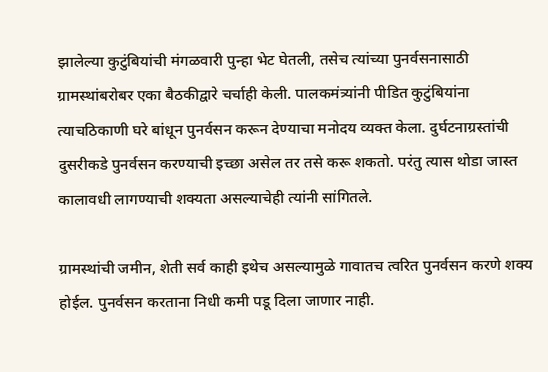झालेल्या कुटुंबियांची मंगळवारी पुन्हा भेट घेतली, तसेच त्यांच्या पुनर्वसनासाठी ग्रामस्थांबरोबर एका बैठकीद्वारे चर्चाही केली. पालकमंत्र्यांनी पीडित कुटुंबियांना त्याचठिकाणी घरे बांधून पुनर्वसन करून देण्याचा मनोदय व्यक्त केला. दुर्घटनाग्रस्तांची दुसरीकडे पुनर्वसन करण्याची इच्छा असेल तर तसे करू शकतो. परंतु त्यास थोडा जास्त कालावधी लागण्याची शक्यता असल्याचेही त्यांनी सांगितले.

ग्रामस्थांची जमीन, शेती सर्व काही इथेच असल्यामुळे गावातच त्वरित पुनर्वसन करणे शक्य होईल. पुनर्वसन करताना निधी कमी पडू दिला जाणार नाही.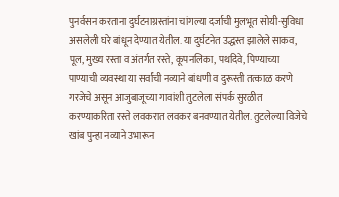पुनर्वसन करताना दुर्घटनाग्रस्तांना चांगल्या दर्जाची मुलभूत सोयी-सुविधा असलेली घरे बांधून देण्यात येतील. या दुर्घटनेत उद्धस्त झालेले साकव, पूल, मुख्य रस्ता व अंतर्गत रस्ते, कूपनलिका, पथदिवे, पिण्याच्या पाण्याची व्यवस्था या सर्वांची नव्याने बांधणी व दुरूस्ती तत्काळ करणे गरजेचे असून आजुबाजूच्या गावांशी तुटलेला संपर्क सुरळीत करण्याकरिता रस्ते लवकरात लवकर बनवण्यात येतील. तुटलेल्या विजेचे खांब पुन्हा नव्याने उभारून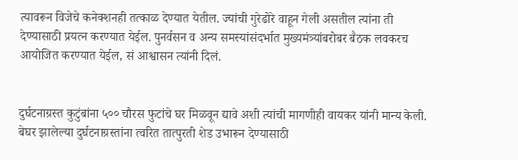त्यावरून विजेचे कनेक्शनही तत्काळ देण्यात येतील. ज्यांची गुरेढोरे वाहून गेली असतील त्यांना ती देण्यासाठी प्रयत्न करण्यात येईल. पुनर्वसन व अन्य समस्यांसंदर्भात मुख्यमंत्र्यांबरोबर बैठक लवकरच आयोजित करण्यात येईल, सं आश्वासन त्यांनी दिलं.


दुर्घटनाग्रस्त कुटुंबांना ५०० चौरस फुटांचे घर मिळवून द्यावे अशी त्यांची मागणीही वायकर यांनी मान्य केली. बेघर झालेल्या दुर्घटनाग्रस्तांना त्वरित तात्पुरती शेड उभारून देण्यासाठी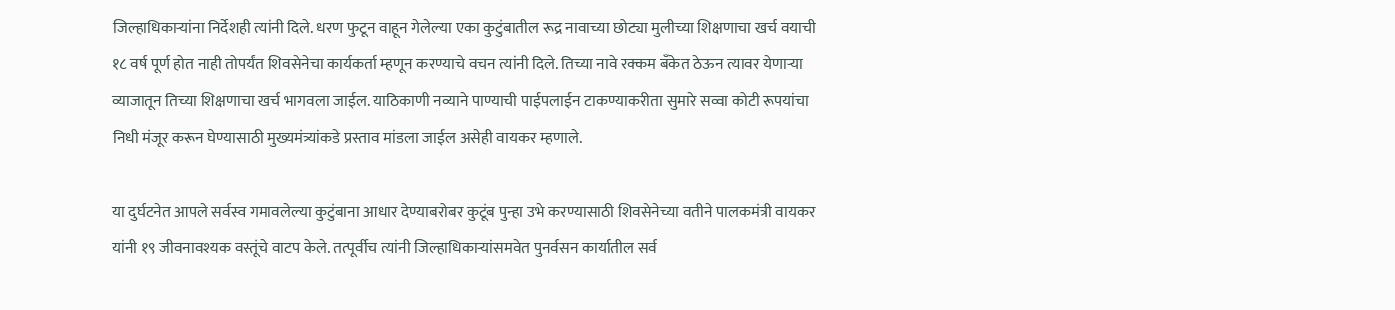जिल्हाधिकाऱ्यांना निर्देशही त्यांनी दिले. धरण फुटून वाहून गेलेल्या एका कुटुंबातील रूद्र नावाच्या छोट्या मुलीच्या शिक्षणाचा खर्च वयाची १८ वर्ष पूर्ण होत नाही तोपर्यंत शिवसेनेचा कार्यकर्ता म्हणून करण्याचे वचन त्यांनी दिले. तिच्या नावे रक्कम बँकेत ठेऊन त्यावर येणाऱ्या व्याजातून तिच्या शिक्षणाचा खर्च भागवला जाईल. याठिकाणी नव्याने पाण्याची पाईपलाईन टाकण्याकरीता सुमारे सव्वा कोटी रूपयांचा निधी मंजूर करून घेण्यासाठी मुख्यमंत्र्यांकडे प्रस्ताव मांडला जाईल असेही वायकर म्हणाले.

या दुर्घटनेत आपले सर्वस्व गमावलेल्या कुटुंबाना आधार देण्याबरोबर कुटूंब पुन्हा उभे करण्यासाठी शिवसेनेच्या वतीने पालकमंत्री वायकर यांनी १९ जीवनावश्यक वस्तूंचे वाटप केले. तत्पूर्वीच त्यांनी जिल्हाधिकाऱ्यांसमवेत पुनर्वसन कार्यातील सर्व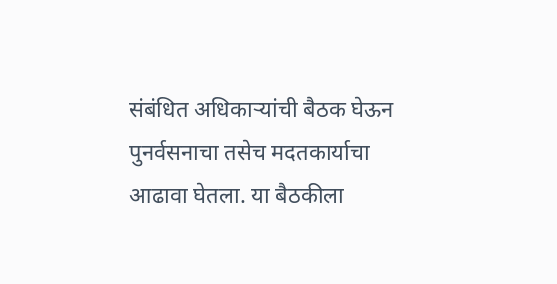संबंधित अधिकाऱ्यांची बैठक घेऊन पुनर्वसनाचा तसेच मदतकार्याचा आढावा घेतला. या बैठकीला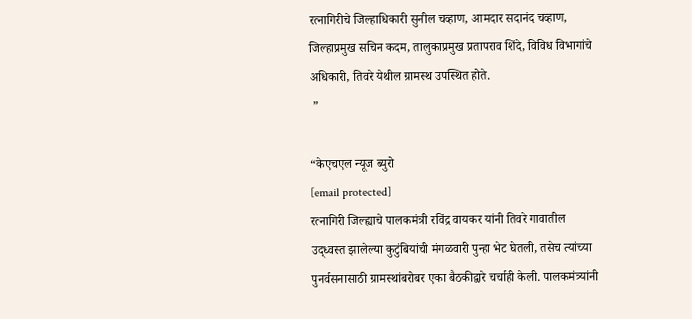रत्नागिरीचे जिल्हाधिकारी सुनील चव्हाण, आमदार सदानंद चव्हाण, जिल्हाप्रमुख सचिन कदम, तालुकाप्रमुख प्रतापराव शिंदे, विविध विभागांचे अधिकारी, तिवरे येथील ग्रामस्थ उपस्थित होते.
 ”

“केएचएल न्यूज ब्युरो
[email protected]
रत्नागिरी जिल्ह्याचे पालकमंत्री रविंद्र वायकर यांनी तिवरे गावातील उद्ध्वस्त झालेल्या कुटुंबियांची मंगळवारी पुन्हा भेट घेतली, तसेच त्यांच्या पुनर्वसनासाठी ग्रामस्थांबरोबर एका बैठकीद्वारे चर्चाही केली. पालकमंत्र्यांनी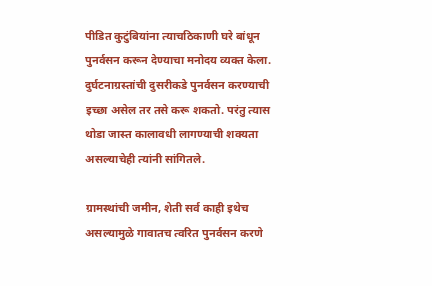पीडित कुटुंबियांना त्याचठिकाणी घरे बांधून पुनर्वसन करून देण्याचा मनोदय व्यक्त केला. दुर्घटनाग्रस्तांची दुसरीकडे पुनर्वसन करण्याची इच्छा असेल तर तसे करू शकतो. परंतु त्यास थोडा जास्त कालावधी लागण्याची शक्यता असल्याचेही त्यांनी सांगितले.

ग्रामस्थांची जमीन, शेती सर्व काही इथेच असल्यामुळे गावातच त्वरित पुनर्वसन करणे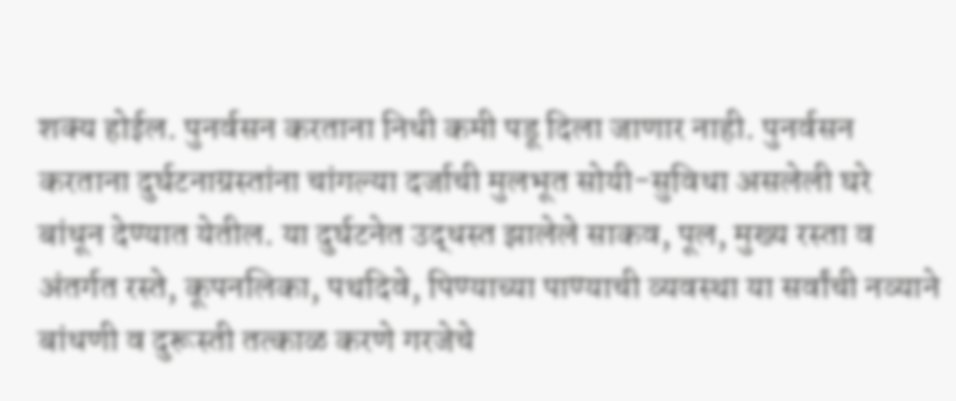शक्य होईल. पुनर्वसन करताना निधी कमी पडू दिला जाणार नाही. पुनर्वसन करताना दुर्घटनाग्रस्तांना चांगल्या दर्जाची मुलभूत सोयी-सुविधा असलेली घरे बांधून देण्यात येतील. या दुर्घटनेत उद्धस्त झालेले साकव, पूल, मुख्य रस्ता व अंतर्गत रस्ते, कूपनलिका, पथदिवे, पिण्याच्या पाण्याची व्यवस्था या सर्वांची नव्याने बांधणी व दुरूस्ती तत्काळ करणे गरजेचे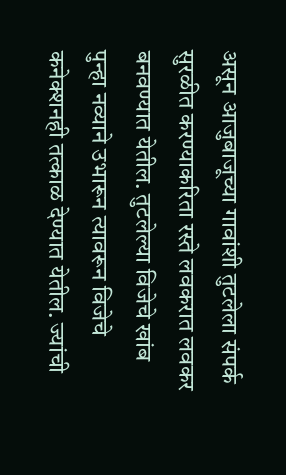असून आजुबाजूच्या गावांशी तुटलेला संपर्क सुरळीत करण्याकरिता रस्ते लवकरात लवकर बनवण्यात येतील. तुटलेल्या विजेचे खांब पुन्हा नव्याने उभारून त्यावरून विजेचे कनेक्शनही तत्काळ देण्यात येतील. ज्यांची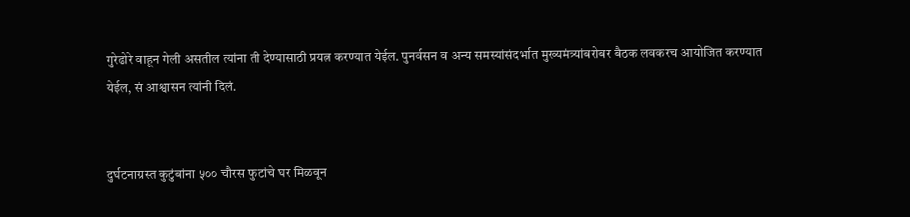गुरेढोरे वाहून गेली असतील त्यांना ती देण्यासाठी प्रयत्न करण्यात येईल. पुनर्वसन व अन्य समस्यांसंदर्भात मुख्यमंत्र्यांबरोबर बैठक लवकरच आयोजित करण्यात येईल, सं आश्वासन त्यांनी दिलं.


दुर्घटनाग्रस्त कुटुंबांना ५०० चौरस फुटांचे घर मिळवून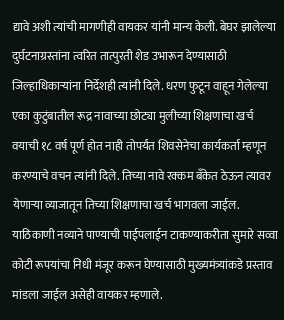द्यावे अशी त्यांची मागणीही वायकर यांनी मान्य केली. बेघर झालेल्या दुर्घटनाग्रस्तांना त्वरित तात्पुरती शेड उभारून देण्यासाठी जिल्हाधिकाऱ्यांना निर्देशही त्यांनी दिले. धरण फुटून वाहून गेलेल्या एका कुटुंबातील रूद्र नावाच्या छोट्या मुलीच्या शिक्षणाचा खर्च वयाची १८ वर्ष पूर्ण होत नाही तोपर्यंत शिवसेनेचा कार्यकर्ता म्हणून करण्याचे वचन त्यांनी दिले. तिच्या नावे रक्कम बँकेत ठेऊन त्यावर येणाऱ्या व्याजातून तिच्या शिक्षणाचा खर्च भागवला जाईल. याठिकाणी नव्याने पाण्याची पाईपलाईन टाकण्याकरीता सुमारे सव्वा कोटी रूपयांचा निधी मंजूर करून घेण्यासाठी मुख्यमंत्र्यांकडे प्रस्ताव मांडला जाईल असेही वायकर म्हणाले.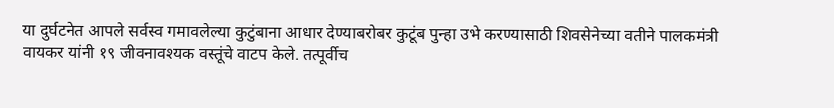या दुर्घटनेत आपले सर्वस्व गमावलेल्या कुटुंबाना आधार देण्याबरोबर कुटूंब पुन्हा उभे करण्यासाठी शिवसेनेच्या वतीने पालकमंत्री वायकर यांनी १९ जीवनावश्यक वस्तूंचे वाटप केले. तत्पूर्वीच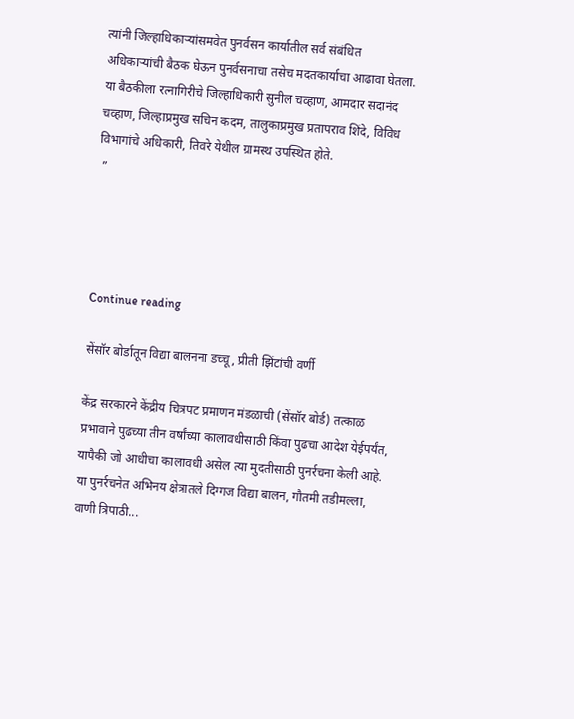त्यांनी जिल्हाधिकाऱ्यांसमवेत पुनर्वसन कार्यातील सर्व संबंधित अधिकाऱ्यांची बैठक घेऊन पुनर्वसनाचा तसेच मदतकार्याचा आढावा घेतला. या बैठकीला रत्नागिरीचे जिल्हाधिकारी सुनील चव्हाण, आमदार सदानंद चव्हाण, जिल्हाप्रमुख सचिन कदम, तालुकाप्रमुख प्रतापराव शिंदे, विविध विभागांचे अधिकारी, तिवरे येथील ग्रामस्थ उपस्थित होते.
 ”




Continue reading

सेंसॉर बोर्डातून विद्या बालनना डच्चू, प्रीती झिंटांची वर्णी

केंद्र सरकारने केंद्रीय चित्रपट प्रमाणन मंडळाची (सेंसॉर बोर्ड) तत्काळ प्रभावाने पुढच्या तीन वर्षांच्या कालावधीसाठी किंवा पुढचा आदेश येईपर्यंत, यापैकी जो आधीचा कालावधी असेल त्या मुदतीसाठी पुनर्रचना केली आहे. या पुनर्रचनेत अभिनय क्षेत्रातले दिग्गज विद्या बालन, गौतमी तडीमल्ला, वाणी त्रिपाठी...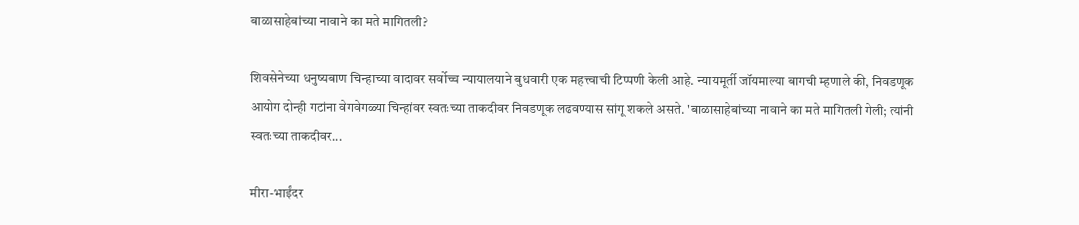बाळासाहेबांच्या नावाने का मते मागितली?

शिवसेनेच्या धनुष्यबाण चिन्हाच्या वादावर सर्वोच्च न्यायालयाने बुधवारी एक महत्त्वाची टिप्पणी केली आहे. न्यायमूर्ती जॉयमाल्या बागची म्हणाले की, निवडणूक आयोग दोन्ही गटांना वेगवेगळ्या चिन्हांवर स्वतःच्या ताकदीवर निवडणूक लढवण्यास सांगू शकले असते. 'बाळासाहेबांच्या नावाने का मते मागितली गेली; त्यांनी स्वतःच्या ताकदीवर...

मीरा-भाईंदर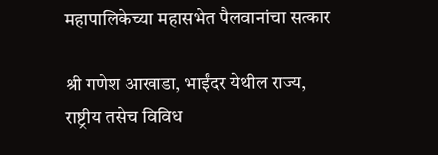महापालिकेच्या महासभेत पैलवानांचा सत्कार

श्री गणेश आखाडा, भाईंदर येथील राज्य, राष्ट्रीय तसेच विविध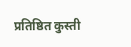प्रतिष्ठित कुस्ती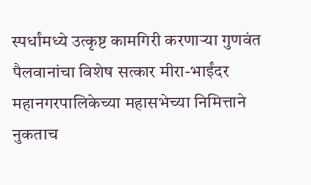स्पर्धांमध्ये उत्कृष्ट कामगिरी करणाऱ्या गुणवंत पैलवानांचा विशेष सत्कार मीरा-भाईंदर महानगरपालिकेच्या महासभेच्या निमित्ताने नुकताच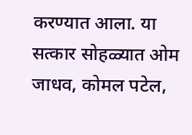करण्यात आला. या सत्कार सोहळ्यात ओम जाधव, कोमल पटेल,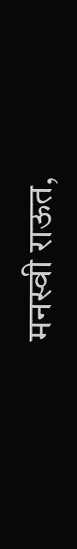मनस्वी राऊत,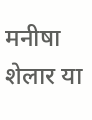मनीषा शेलार या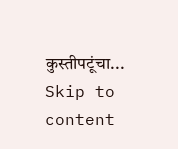कुस्तीपटूंचा...
Skip to content